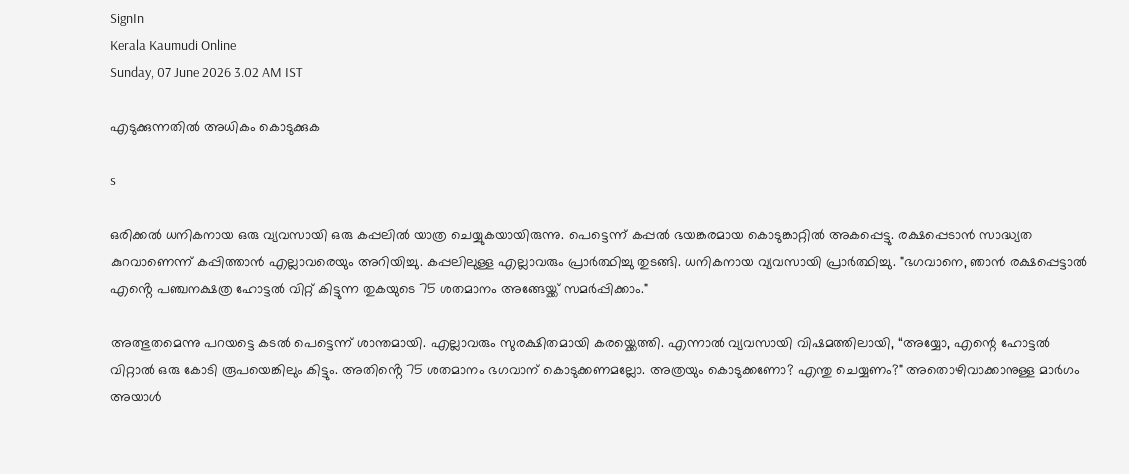SignIn
Kerala Kaumudi Online
Sunday, 07 June 2026 3.02 AM IST

എടുക്കുന്നതിൽ അധികം കൊടുക്കുക

s

ഒരിക്കൽ ധനികനായ ഒരു വ്യവസായി ഒരു കപ്പലിൽ യാത്ര ചെയ്യുകയായിരുന്നു. പെട്ടെന്ന് കപ്പൽ ഭയങ്കരമായ കൊടുങ്കാറ്റിൽ അകപ്പെട്ടു. രക്ഷപ്പെടാൻ സാദ്ധ്യത കുറവാണെന്ന് കപ്പിത്താൻ എല്ലാവരെയും അറിയിച്ചു. കപ്പലിലുള്ള എല്ലാവരും പ്രാർത്ഥിച്ചു തുടങ്ങി. ധനികനായ വ്യവസായി പ്രാർത്ഥിച്ചു. "ഭഗവാനെ, ഞാൻ രക്ഷപ്പെട്ടാൽ എൻ്റെ പഞ്ചനക്ഷത്ര ഹോട്ടൽ വിറ്റ് കിട്ടുന്ന തുകയുടെ 75 ശതമാനം അങ്ങേയ്ക്ക് സമർപ്പിക്കാം."

അത്ഭുതമെന്നു പറയട്ടെ കടൽ പെട്ടെന്ന് ശാന്തമായി. എല്ലാവരും സുരക്ഷിതമായി കരയ്ക്കെത്തി. എന്നാൽ വ്യവസായി വിഷമത്തിലായി, “അയ്യോ, എന്റെ ഹോട്ടൽ വിറ്റാൽ ഒരു കോടി രൂപയെങ്കിലും കിട്ടും. അതിൻ്റെ 75 ശതമാനം ഭഗവാന് കൊടുക്കണമല്ലോ. അത്രയും കൊടുക്കണോ? എന്തു ചെയ്യണം?" അതൊഴിവാക്കാനുള്ള മാർഗം അയാൾ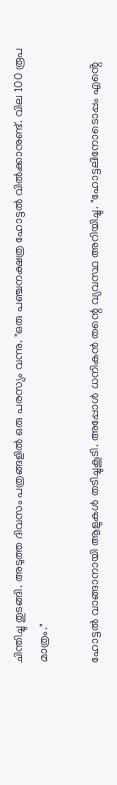ചിന്തിച്ചു തുടങ്ങി. അടുത്ത ദിവസം പത്രങ്ങളിൽ ഒരു പരസ്യം വന്നു. "ഒരു പഞ്ചനക്ഷത്ര ഹോട്ടൽ വിൽക്കാനുണ്ട്. വില 100 രൂപ മാത്രം."

ഹോട്ടൽ വാങ്ങാനായി ആളുകൾ തടിച്ചുകൂടി. അപ്പോൾ ധനികൻ തന്റെ വ്യവസ്ഥ അറിയിച്ചു. "ഹോട്ടലിനോടൊപ്പം എൻ്റെ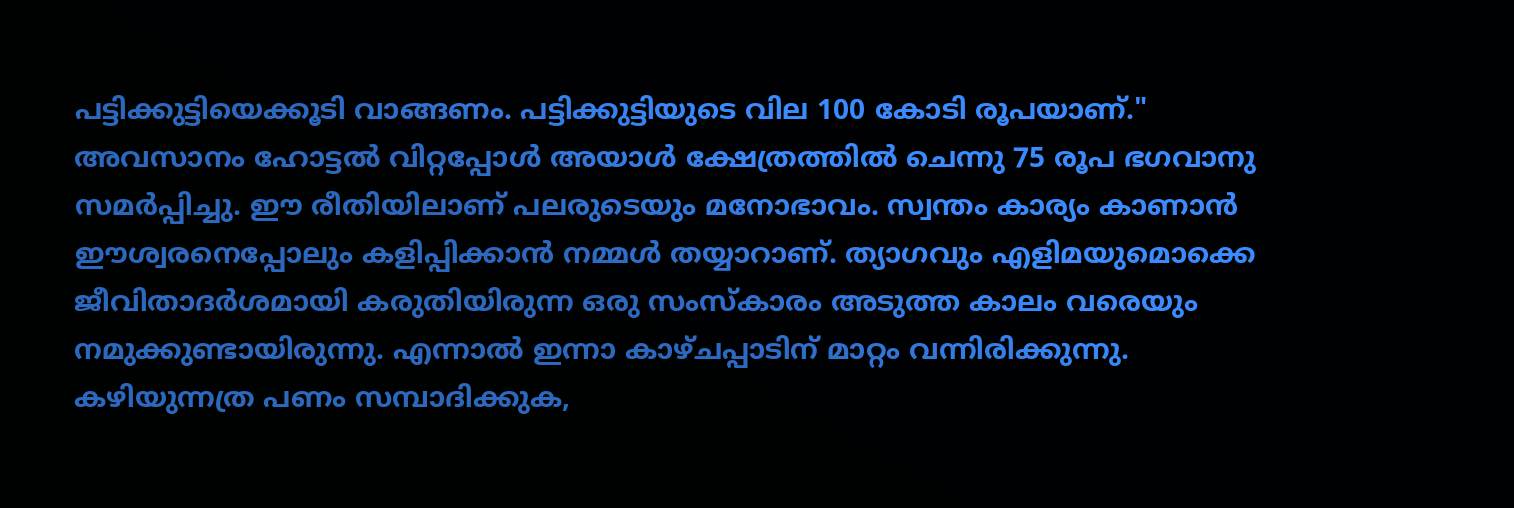പട്ടിക്കുട്ടിയെക്കൂടി വാങ്ങണം. പട്ടിക്കുട്ടിയുടെ വില 100 കോടി രൂപയാണ്." അവസാനം ഹോട്ടൽ വിറ്റപ്പോൾ അയാൾ ക്ഷേത്രത്തിൽ ചെന്നു 75 രൂപ ഭഗവാനു സമർപ്പിച്ചു. ഈ രീതിയിലാണ് പലരുടെയും മനോഭാവം. സ്വന്തം കാര്യം കാണാൻ ഈശ്വരനെപ്പോലും കളിപ്പിക്കാൻ നമ്മൾ തയ്യാറാണ്. ത്യാഗവും എളിമയുമൊക്കെ ജീവിതാദർശമായി കരുതിയിരുന്ന ഒരു സംസ്കാരം അടുത്ത കാലം വരെയും നമുക്കുണ്ടായിരുന്നു. എന്നാൽ ഇന്നാ കാഴ്‌ചപ്പാടിന് മാറ്റം വന്നിരിക്കുന്നു. കഴിയുന്നത്ര പണം സമ്പാദിക്കുക,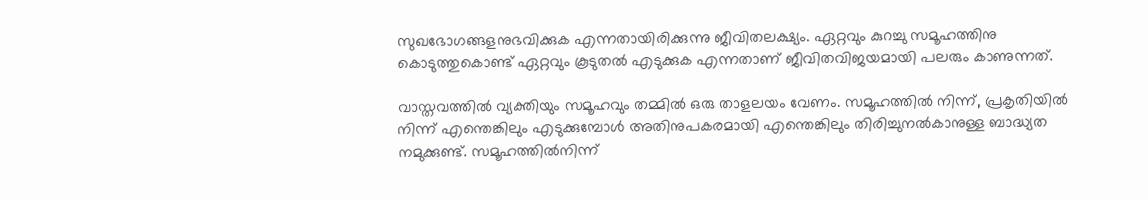സുഖഭോഗങ്ങളനുഭവിക്കുക എന്നതായിരിക്കുന്നു ജീവിതലക്ഷ്യം. ഏറ്റവും കുറച്ചു സമൂഹത്തിനു കൊടുത്തുകൊണ്ട് ഏറ്റവും കൂടുതൽ എടുക്കുക എന്നതാണ് ജീവിതവിജയമായി പലരും കാണുന്നത്.

വാസ്തവത്തിൽ വ്യക്തിയും സമൂഹവും തമ്മിൽ ഒരു താളലയം വേണം. സമൂഹത്തിൽ നിന്ന്, പ്രകൃതിയിൽ നിന്ന് എന്തെങ്കിലും എടുക്കുമ്പോൾ അതിനുപകരമായി എന്തെങ്കിലും തിരിച്ചുനൽകാനുള്ള ബാദ്ധ്യത നമുക്കുണ്ട്. സമൂഹത്തിൽനിന്ന്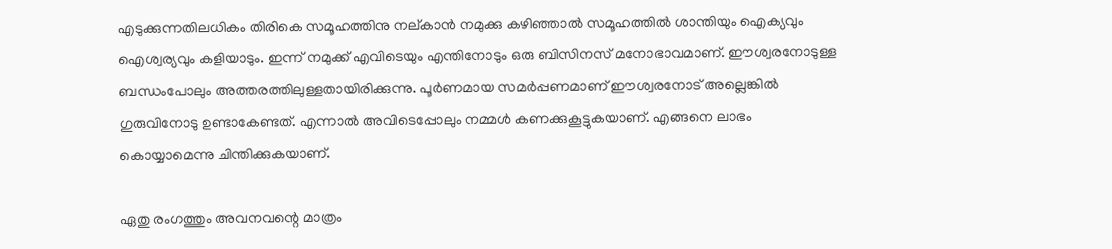എടുക്കുന്നതിലധികം തിരികെ സമൂഹത്തിനു നല്കാൻ നമുക്കു കഴിഞ്ഞാൽ സമൂഹത്തിൽ ശാന്തിയും ഐക്യവും ഐശ്വര്യവും കളിയാടും. ഇന്ന് നമുക്ക് എവിടെയും എന്തിനോടും ഒരു ബിസിനസ് മനോഭാവമാണ്. ഈശ്വരനോടുള്ള ബന്ധംപോലും അത്തരത്തിലുള്ളതായിരിക്കുന്നു. പൂർണമായ സമർപ്പണമാണ് ഈശ്വരനോട് അല്ലെങ്കിൽ ഗുരുവിനോടു ഉണ്ടാകേണ്ടത്. എന്നാൽ അവിടെപ്പോലും നമ്മൾ കണക്കുകൂട്ടുകയാണ്. എങ്ങനെ ലാഭം കൊയ്യാമെന്നു ചിന്തിക്കുകയാണ്.

ഏതു രംഗത്തും അവനവന്റെ മാത്രം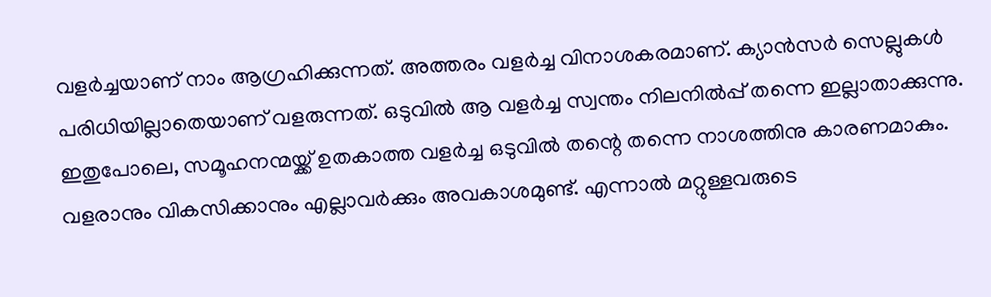വളർച്ചയാണ് നാം ആഗ്രഹിക്കുന്നത്. അത്തരം വളർച്ച വിനാശകരമാണ്. ക്യാൻസർ സെല്ലുകൾ പരിധിയില്ലാതെയാണ് വളരുന്നത്. ഒടുവിൽ ആ വളർച്ച സ്വന്തം നിലനിൽപ്പ് തന്നെ ഇല്ലാതാക്കുന്നു. ഇതുപോലെ, സമൂഹനന്മയ്ക്ക് ഉതകാത്ത വളർച്ച ഒടുവിൽ തന്റെ തന്നെ നാശത്തിനു കാരണമാകും. വളരാനും വികസിക്കാനും എല്ലാവർക്കും അവകാശമുണ്ട്. എന്നാൽ മറ്റുള്ളവരുടെ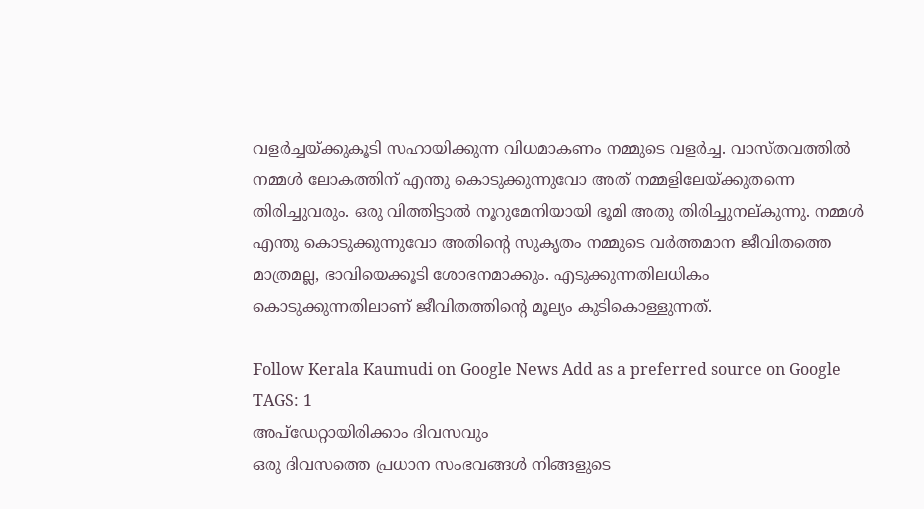വളർച്ചയ്ക്കുകൂടി സഹായിക്കുന്ന വിധമാകണം നമ്മുടെ വളർച്ച. വാസ്തവത്തിൽ നമ്മൾ ലോകത്തിന് എന്തു കൊടുക്കുന്നുവോ അത് നമ്മളിലേയ്ക്കുതന്നെ തിരിച്ചുവരും. ഒരു വിത്തിട്ടാൽ നൂറുമേനിയായി ഭൂമി അതു തിരിച്ചുനല്‌കുന്നു. നമ്മൾ എന്തു കൊടുക്കുന്നുവോ അതിൻ്റെ സുകൃതം നമ്മുടെ വർത്തമാന ജീവിതത്തെ മാത്രമല്ല, ഭാവിയെക്കൂടി ശോഭനമാക്കും. എടുക്കുന്നതിലധികം കൊടുക്കുന്നതിലാണ് ജീവിതത്തിന്റെ മൂല്യം കുടികൊള്ളുന്നത്.

Follow Kerala Kaumudi on Google News Add as a preferred source on Google
TAGS: 1
അപ്ഡേറ്റായിരിക്കാം ദിവസവും
ഒരു ദിവസത്തെ പ്രധാന സംഭവങ്ങൾ നിങ്ങളുടെ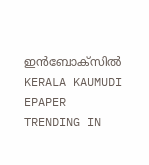ഇൻബോക്സിൽ
KERALA KAUMUDI EPAPER
TRENDING IN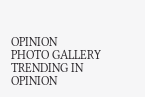OPINION
PHOTO GALLERY
TRENDING IN OPINION